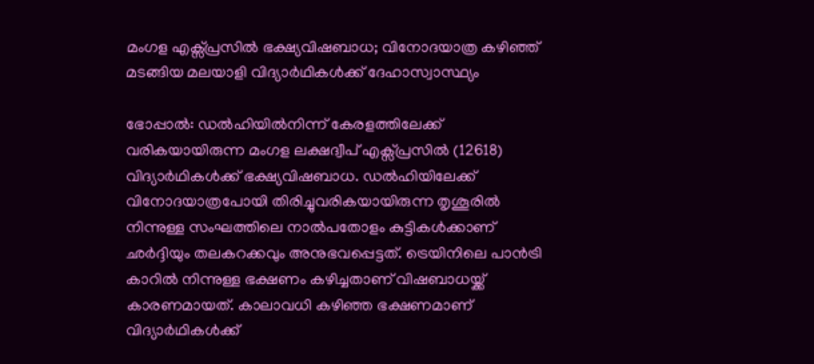മംഗള എക്സ്പ്രസിൽ ഭക്ഷ്യവിഷബാധ; വിനോദയാത്ര കഴിഞ്ഞ് മടങ്ങിയ മലയാളി വിദ്യാർഥികൾക്ക് ദേഹാസ്വാസ്ഥ്യം

ഭോപ്പാൽ: ഡൽഹിയിൽനിന്ന് കേരളത്തിലേക്ക് വരികയായിരുന്ന മംഗള ലക്ഷദ്വീപ് എക്സ്പ്രസിൽ (12618) വിദ്യാർഥികൾക്ക് ഭക്ഷ്യവിഷബാധ. ഡൽഹിയിലേക്ക് വിനോദയാത്രപോയി തിരിച്ചുവരികയായിരുന്ന തൃശൂരിൽ നിന്നുള്ള സംഘത്തിലെ നാൽപതോളം കുട്ടികൾക്കാണ് ഛർദ്ദിയും തലകറക്കവും അനുഭവപ്പെട്ടത്. ട്രെയിനിലെ പാൻട്രി കാറിൽ നിന്നുള്ള ഭക്ഷണം കഴിച്ചതാണ് വിഷബാധയ്ക്ക് കാരണമായത്. കാലാവധി കഴിഞ്ഞ ഭക്ഷണമാണ് വിദ്യാർഥികൾക്ക്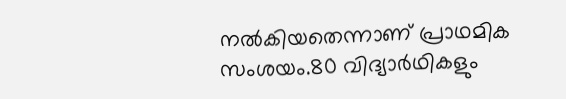നൽകിയതെന്നാണ് പ്രാഥമിക സംശയം.80 വിദ്യാർഥികളും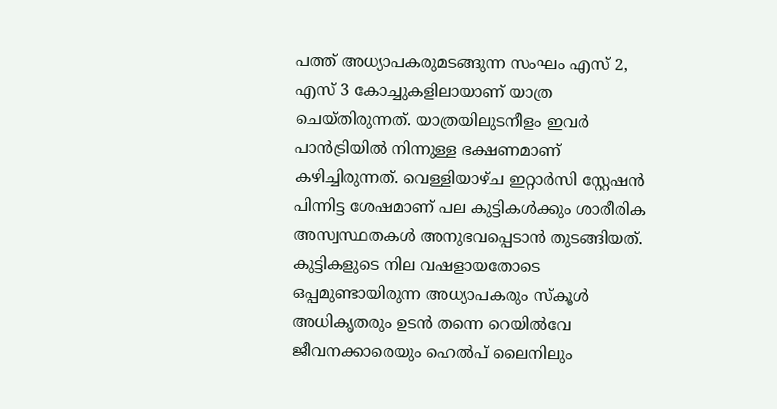പത്ത് അധ്യാപകരുമടങ്ങുന്ന സംഘം എസ് 2, എസ് 3 കോച്ചുകളിലായാണ് യാത്ര ചെയ്തിരുന്നത്. യാത്രയിലുടനീളം ഇവർ പാൻട്രിയിൽ നിന്നുള്ള ഭക്ഷണമാണ് കഴിച്ചിരുന്നത്. വെള്ളിയാഴ്ച ഇറ്റാർസി സ്റ്റേഷൻ പിന്നിട്ട ശേഷമാണ് പല കുട്ടികൾക്കും ശാരീരിക അസ്വസ്ഥതകൾ അനുഭവപ്പെടാൻ തുടങ്ങിയത്. കുട്ടികളുടെ നില വഷളായതോടെ ഒപ്പമുണ്ടായിരുന്ന അധ്യാപകരും സ്‌കൂൾ അധികൃതരും ഉടൻ തന്നെ റെയിൽവേ ജീവനക്കാരെയും ഹെൽപ് ലൈനിലും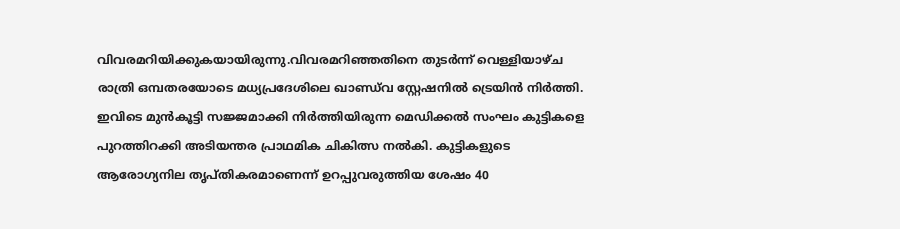വിവരമറിയിക്കുകയായിരുന്നു.വിവരമറിഞ്ഞതിനെ തുടർന്ന് വെള്ളിയാഴ്ച രാത്രി ഒമ്പതരയോടെ മധ്യപ്രദേശിലെ ഖാണ്ഡ്‌വ സ്റ്റേഷനിൽ ട്രെയിൻ നിർത്തി. ഇവിടെ മുൻകൂട്ടി സജ്ജമാക്കി നിർത്തിയിരുന്ന മെഡിക്കൽ സംഘം കുട്ടികളെ പുറത്തിറക്കി അടിയന്തര പ്രാഥമിക ചികിത്സ നൽകി. കുട്ടികളുടെ ആരോഗ്യനില തൃപ്തികരമാണെന്ന് ഉറപ്പുവരുത്തിയ ശേഷം 40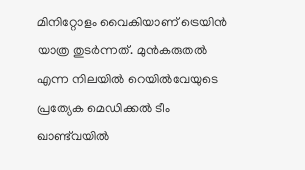മിനിറ്റോളം വൈകിയാണ് ട്രെയിൻ യാത്ര തുടർന്നത്. മുൻകരുതൽ എന്ന നിലയിൽ റെയിൽവേയുടെ പ്രത്യേക മെഡിക്കൽ ടീം ഖാണ്ട്‌വയിൽ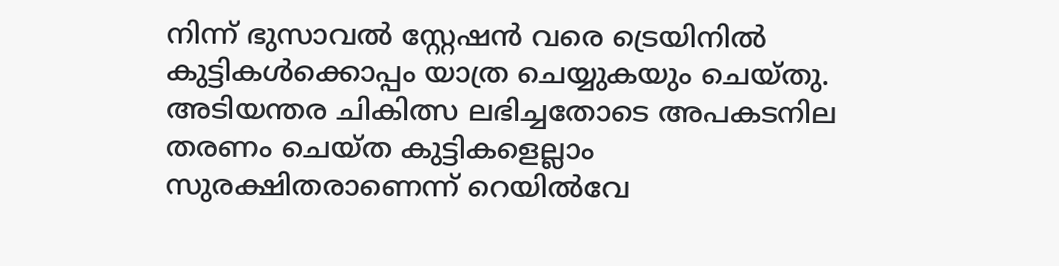നിന്ന് ഭുസാവൽ സ്റ്റേഷൻ വരെ ട്രെയിനിൽ കുട്ടികൾക്കൊപ്പം യാത്ര ചെയ്യുകയും ചെയ്തു. അടിയന്തര ചികിത്സ ലഭിച്ചതോടെ അപകടനില തരണം ചെയ്ത കുട്ടികളെല്ലാം സുരക്ഷിതരാണെന്ന് റെയിൽവേ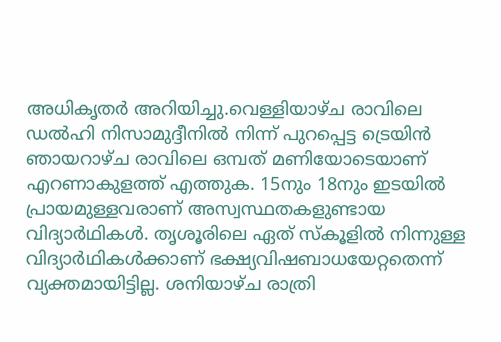അധികൃതർ അറിയിച്ചു.വെള്ളിയാഴ്ച രാവിലെ ഡൽഹി നിസാമുദ്ദീനിൽ നിന്ന് പുറപ്പെട്ട ട്രെയിൻ ഞായറാഴ്ച രാവിലെ ഒമ്പത് മണിയോടെയാണ് എറണാകുളത്ത് എത്തുക. 15നും 18നും ഇടയിൽ പ്രായമുള്ളവരാണ് അസ്വസ്ഥതകളുണ്ടായ വിദ്യാർഥികൾ. തൃശൂരിലെ ഏത് സ്‌കൂളിൽ നിന്നുള്ള വിദ്യാർഥികൾക്കാണ് ഭക്ഷ്യവിഷബാധയേറ്റതെന്ന് വ്യക്തമായിട്ടില്ല. ശനിയാഴ്ച രാത്രി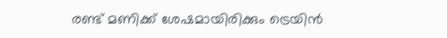രണ്ട് മണിക്ക് ശേഷമായിരിക്കും ട്രെയിൻ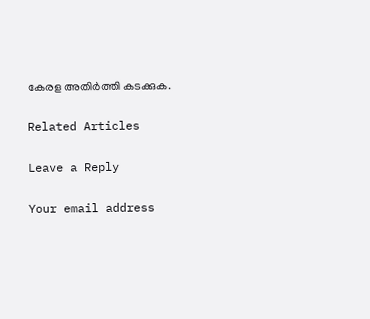കേരള അതിർത്തി കടക്കുക.

Related Articles

Leave a Reply

Your email address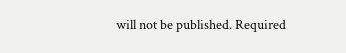will not be published. Required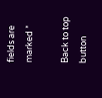fields are marked *

Back to top button